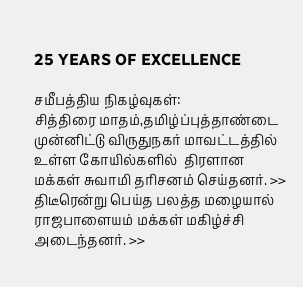25 YEARS OF EXCELLENCE

சமீபத்திய நிகழ்வுகள்:
சித்திரை மாதம்,தமிழ்ப்புத்தாண்டை முன்னிட்டு விருதுநகர் மாவட்டத்தில் உள்ள கோயில்களில்  திரளான மக்கள் சுவாமி தரிசனம் செய்தனர். >> திடீரென்று பெய்த பலத்த மழையால்  ராஜபாளையம் மக்கள் மகிழ்ச்சி அடைந்தனர். >>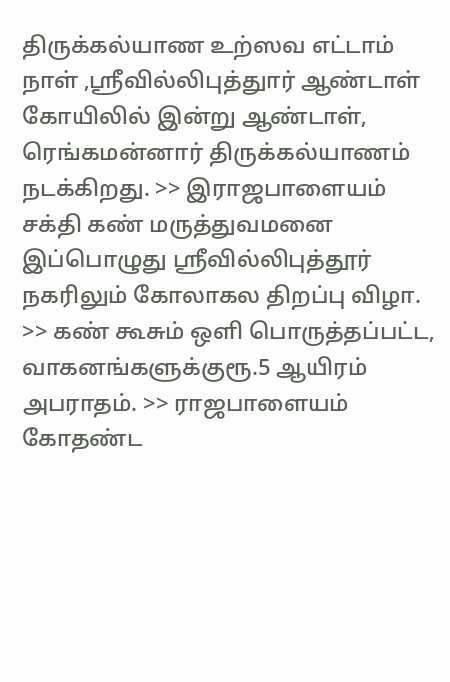திருக்கல்யாண உற்ஸவ எட்டாம் நாள் ,ஸ்ரீவில்லிபுத்துார் ஆண்டாள் கோயிலில் இன்று ஆண்டாள், ரெங்கமன்னார் திருக்கல்யாணம் நடக்கிறது. >> இராஜபாளையம் சக்தி கண் மருத்துவமனை இப்பொழுது ஸ்ரீவில்லிபுத்தூர் நகரிலும் கோலாகல திறப்பு விழா. >> கண் கூசும் ஒளி பொருத்தப்பட்ட, வாகனங்களுக்குரூ.5 ஆயிரம் அபராதம். >> ராஜபாளையம் கோதண்ட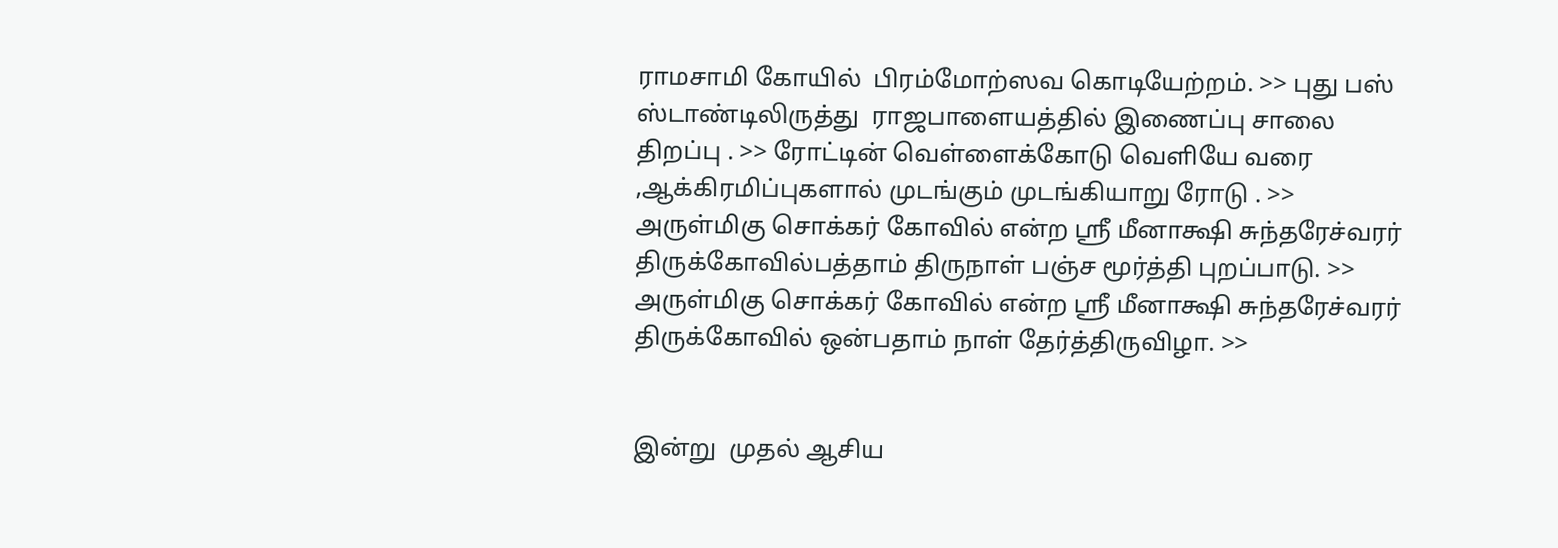ராமசாமி கோயில்  பிரம்மோற்ஸவ கொடியேற்றம். >> புது பஸ் ஸ்டாண்டிலிருத்து  ராஜபாளையத்தில் இணைப்பு சாலை திறப்பு . >> ரோட்டின் வெள்ளைக்கோடு வெளியே வரை ,ஆக்கிரமிப்புகளால் முடங்கும் முடங்கியாறு ரோடு . >> அருள்மிகு சொக்கர் கோவில் என்ற ஸ்ரீ மீனாக்ஷி சுந்தரேச்வரர் திருக்கோவில்பத்தாம் திருநாள் பஞ்ச மூர்த்தி புறப்பாடு. >> அருள்மிகு சொக்கர் கோவில் என்ற ஸ்ரீ மீனாக்ஷி சுந்தரேச்வரர் திருக்கோவில் ஒன்பதாம் நாள் தேர்த்திருவிழா. >>


இன்று  முதல் ஆசிய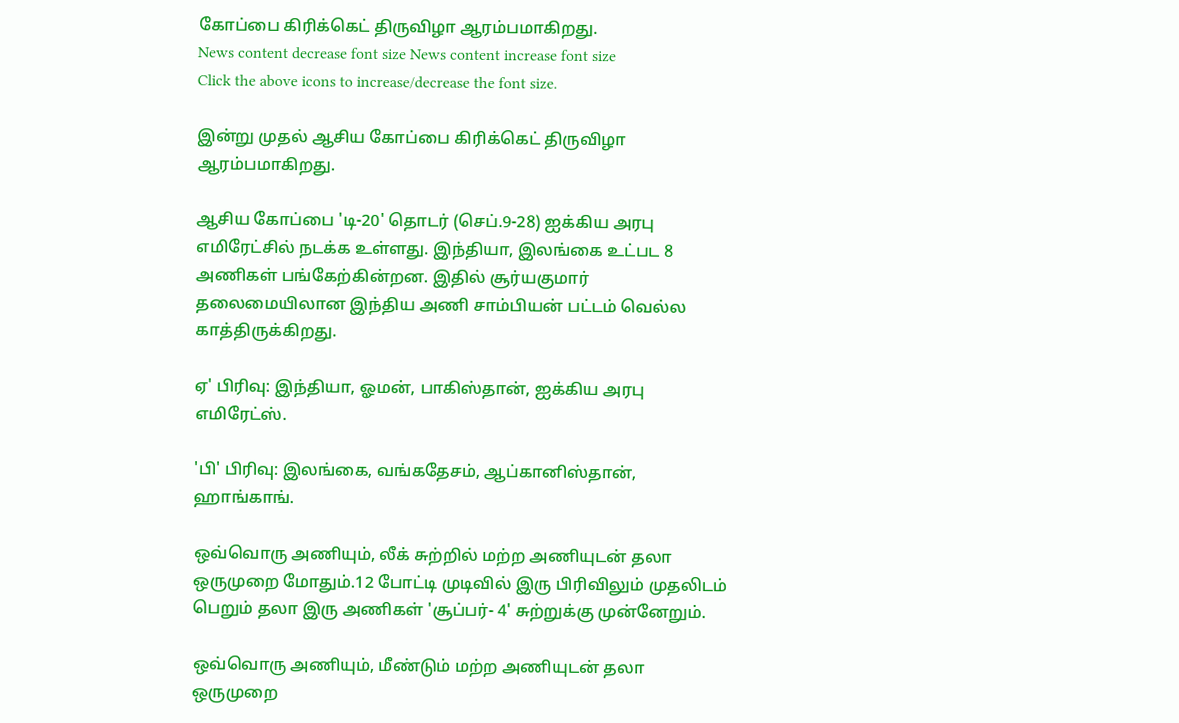கோப்பை கிரிக்கெட் திருவிழா ஆரம்பமாகிறது.
News content decrease font size News content increase font size
Click the above icons to increase/decrease the font size.

இன்று முதல் ஆசிய கோப்பை கிரிக்கெட் திருவிழா ஆரம்பமாகிறது.

ஆசிய கோப்பை 'டி-20' தொடர் (செப்.9-28) ஐக்கிய அரபு எமிரேட்சில் நடக்க உள்ளது. இந்தியா, இலங்கை உட்பட 8 அணிகள் பங்கேற்கின்றன. இதில் சூர்யகுமார் தலைமையிலான இந்திய அணி சாம்பியன் பட்டம் வெல்ல காத்திருக்கிறது.

ஏ' பிரிவு: இந்தியா, ஓமன், பாகிஸ்தான், ஐக்கிய அரபு எமிரேட்ஸ்.

'பி' பிரிவு: இலங்கை, வங்கதேசம், ஆப்கானிஸ்தான், ஹாங்காங்.

ஒவ்வொரு அணியும், லீக் சுற்றில் மற்ற அணியுடன் தலா ஒருமுறை மோதும்.12 போட்டி முடிவில் இரு பிரிவிலும் முதலிடம் பெறும் தலா இரு அணிகள் 'சூப்பர்- 4' சுற்றுக்கு முன்னேறும்.

ஒவ்வொரு அணியும், மீண்டும் மற்ற அணியுடன் தலா ஒருமுறை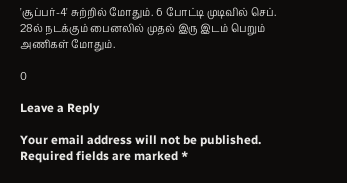'சூப்பர்-4' சுற்றில் மோதும். 6 போட்டி முடிவில் செப். 28ல் நடக்கும் பைனலில் முதல் இரு இடம் பெறும் அணிகள் மோதும்.

0

Leave a Reply

Your email address will not be published. Required fields are marked *